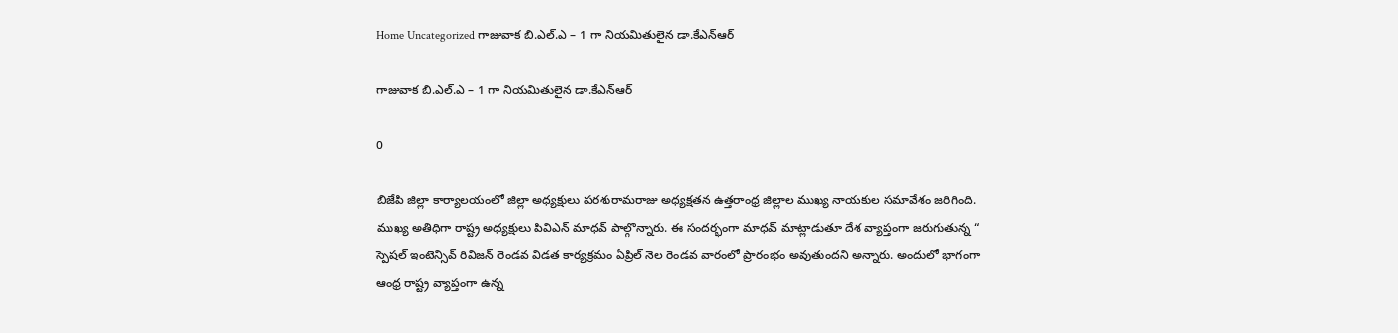Home Uncategorized గాజువాక బి.ఎల్.ఎ – 1 గా నియమితులైన డా.కేఎన్ఆర్

గాజువాక బి.ఎల్.ఎ – 1 గా నియమితులైన డా.కేఎన్ఆర్

0

బిజేపి జిల్లా కార్యాలయంలో జిల్లా అధ్యక్షులు పరశురామరాజు అధ్యక్షతన ఉత్తరాంధ్ర జిల్లాల ముఖ్య నాయకుల సమావేశం జరిగింది. ముఖ్య అతిధిగా రాష్ట్ర అధ్యక్షులు పివిఎన్ మాధవ్ పాల్గొన్నారు. ఈ సందర్భంగా మాధవ్ మాట్లాడుతూ దేశ వ్యాప్తంగా జరుగుతున్న “ స్పెషల్ ఇంటెన్సివ్ రివిజన్ రెండవ విడత కార్యక్రమం ఏప్రిల్ నెల రెండవ వారంలో ప్రారంభం అవుతుందని అన్నారు. అందులో భాగంగా ఆంధ్ర రాష్ట్ర వ్యాప్తంగా ఉన్న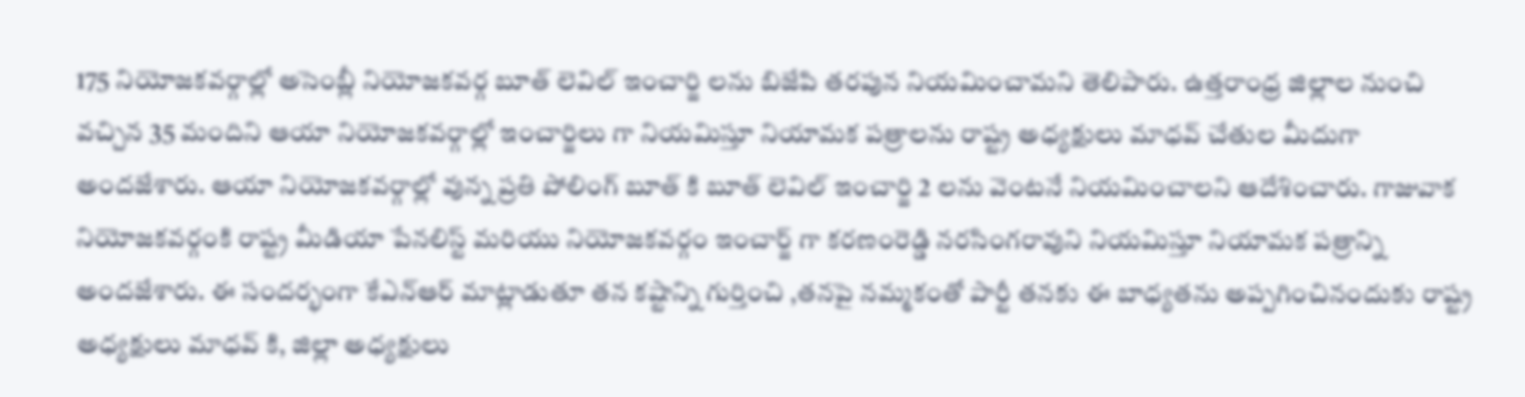175 నియోజకవర్గాల్లో అసెంబ్లీ నియోజకవర్గ బూత్ లెవిల్ ఇంచార్జి లను బిజేపి తరపున నియమించామని తెలిపారు. ఉత్తరాంధ్ర జిల్లాల నుంచి వచ్చిన 35 మందిని ఆయా నియోజకవర్గాల్లో ఇంచార్జిలు గా నియమిస్తూ నియామక పత్రాలను రాష్ట్ర అధ్యక్షులు మాధవ్ చేతుల మీదుగా అందజేశారు. ఆయా నియోజకవర్గాల్లో వున్న ప్రతి పోలింగ్ బూత్ కి బూత్ లెవిల్ ఇంచార్జి 2 లను వెంటనే నియమించాలని ఆదేశించారు. గాజువాక నియోజకవర్గంకి రాష్ట్ర మీడియా పేనలిస్ట్ మరియు నియోజకవర్గం ఇంచార్జ్ గా కరణంరెడ్డి నరసింగరావుని నియమిస్తూ నియామక పత్రాన్ని అందజేశారు. ఈ సందర్భంగా కేఎన్ఆర్ మాట్లాడుతూ తన కష్టాన్ని గుర్తించి ,తనపై నమ్మకంతో పార్టీ తనకు ఈ బాధ్యతను అప్పగించినందుకు రాష్ట్ర అధ్యక్షులు మాధవ్ కి, జిల్లా అధ్యక్షులు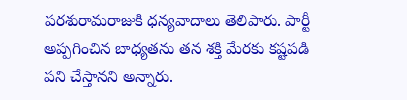పరశురామరాజుకి ధన్యవాదాలు తెలిపారు. పార్టీ అప్పగించిన బాధ్యతను తన శక్తి మేరకు కష్టపడి పని చేస్తానని అన్నారు.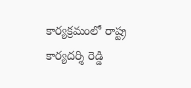కార్యక్రమంలో రాష్ట్ర కార్యదర్శి రెడ్డి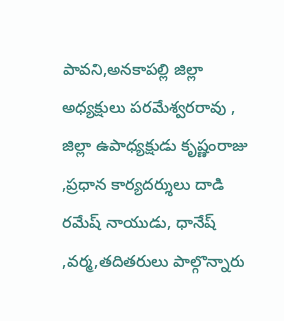పావని,అనకాపల్లి జిల్లా అధ్యక్షులు పరమేశ్వరరావు , జిల్లా ఉపాధ్యక్షుడు కృష్ణంరాజు ,ప్రధాన కార్యదర్శులు దాడి రమేష్ నాయుడు, ధానేష్ ,వర్మ,తదితరులు పాల్గొన్నారు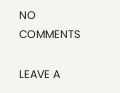NO COMMENTS

LEAVE A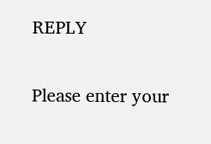REPLY

Please enter your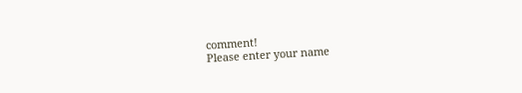comment!
Please enter your name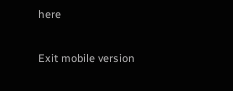here

Exit mobile version